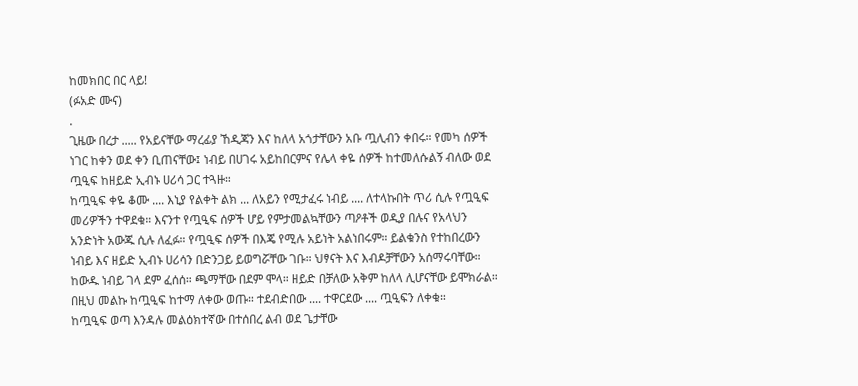ከመክበር በር ላይ!
(ፉአድ ሙና)
.
ጊዜው በረታ ..... የአይናቸው ማረፊያ ኸዲጃን እና ከለላ አጎታቸውን አቡ ጧሊብን ቀበሩ። የመካ ሰዎች ነገር ከቀን ወደ ቀን ቢጠናቸው፤ ነብይ በሀገሩ አይከበርምና የሌላ ቀዬ ሰዎች ከተመለሱልኝ ብለው ወደ ጧዒፍ ከዘይድ ኢብኑ ሀሪሳ ጋር ተጓዙ።
ከጧዒፍ ቀዬ ቆሙ .... እኒያ የልቀት ልክ ... ለአይን የሚታፈሩ ነብይ .... ለተላኩበት ጥሪ ሲሉ የጧዒፍ መሪዎችን ተዋደቁ። እናንተ የጧዒፍ ሰዎች ሆይ የምታመልኳቸውን ጣዖቶች ወዲያ በሉና የአላህን አንድነት አውጁ ሲሉ ለፈፉ። የጧዒፍ ሰዎች በእጄ የሚሉ አይነት አልነበሩም። ይልቁንስ የተከበረውን ነብይ እና ዘይድ ኢብኑ ሀሪሳን በድንጋይ ይወግሯቸው ገቡ። ህፃናት እና እብዶቻቸውን አሰማሩባቸው። ከውዱ ነብይ ገላ ደም ፈሰሰ። ጫማቸው በደም ሞላ። ዘይድ በቻለው አቅም ከለላ ሊሆናቸው ይሞክራል። በዚህ መልኩ ከጧዒፍ ከተማ ለቀው ወጡ። ተደብድበው .... ተዋርደው .... ጧዒፍን ለቀቁ።
ከጧዒፍ ወጣ እንዳሉ መልዕክተኛው በተሰበረ ልብ ወደ ጌታቸው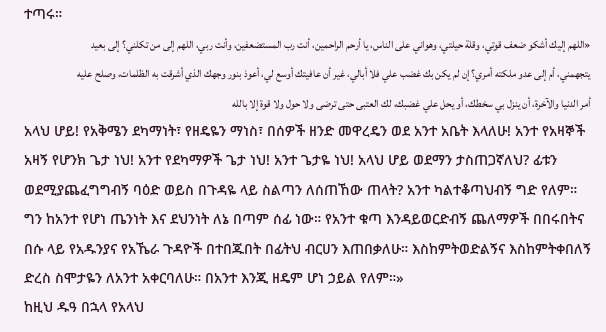ተጣሩ።
«اللهم إليك أشكو ضعف قوتي، وقلة حيلتي، وهواني على الناس، يا أرحم الراحمين، أنت رب المستضعفين، وأنت ربي، اللهم إلى من تكلني؟ إلى بعيد يتجهمني، أم إلى عدو ملكته أمري؟ إن لم يكن بك غضب علي فلا أبالي، غير أن عافيتك أوسع لي، أعوذ بنور وجهك الذي أشرقت به الظلمات، وصلح عليه أمر الدنيا والآخرة، أن ينزل بي سخطك، أو يحل علي غضبك، لك العتبى حتى ترضى ولا حول ولا قوة إلا بالله
አላህ ሆይ! የአቅሜን ደካማነት፣ የዘዴዬን ማነስ፣ በሰዎች ዘንድ መዋረዴን ወደ አንተ አቤት እላለሁ! አንተ የአዛኞች አዛኝ የሆንክ ጌታ ነህ! አንተ የደካማዎች ጌታ ነህ! አንተ ጌታዬ ነህ! አላህ ሆይ ወደማን ታስጠጋኛለህ? ፊቱን ወደሚያጨፈግግብኝ ባዕድ ወይስ በጉዳዬ ላይ ስልጣን ለሰጠኸው ጠላት? አንተ ካልተቆጣህብኝ ግድ የለም። ግን ከአንተ የሆነ ጤንነት እና ደህንነት ለኔ በጣም ሰፊ ነው። የአንተ ቁጣ እንዳይወርድብኝ ጨለማዎች በበሩበትና በሱ ላይ የአዱንያና የአኼራ ጉዳዮች በተበጁበት በፊትህ ብርሀን እጠበቃለሁ። እስከምትወድልኝና እስከምትቀበለኝ ድረስ ስሞታዬን ለአንተ አቀርባለሁ። በአንተ እንጂ ዘዴም ሆነ ኃይል የለም።»
ከዚህ ዱዓ በኋላ የአላህ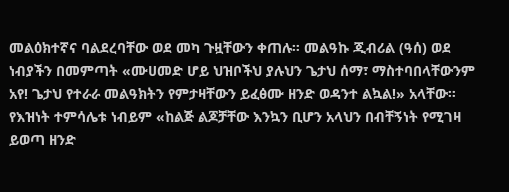መልዕክተኛና ባልደረባቸው ወደ መካ ጉዟቸውን ቀጠሉ። መልዓኩ ጂብሪል (ዓሰ) ወደ ነብያችን በመምጣት «ሙሀመድ ሆይ ህዝቦችህ ያሉህን ጌታህ ሰማ፣ ማስተባበላቸውንም አየ! ጌታህ የተራራ መልዓክትን የምታዛቸውን ይፈፅሙ ዘንድ ወዳንተ ልኳል!» አላቸው።
የእዝነት ተምሳሌቱ ነብይም «ከልጅ ልጆቻቸው እንኳን ቢሆን አላህን በብቸኝነት የሚገዛ ይወጣ ዘንድ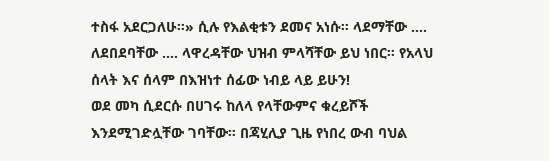ተስፋ አደርጋለሁ።» ሲሉ የእልቂቱን ደመና አነሱ። ላደማቸው .... ለደበደባቸው .... ላዋረዳቸው ህዝብ ምላሻቸው ይህ ነበር። የአላህ ሰላት እና ሰላም በእዝነተ ሰፊው ነብይ ላይ ይሁን!
ወደ መካ ሲደርሱ በሀገሩ ከለላ የላቸውምና ቁረይሾች እንደሚገድሏቸው ገባቸው። በጃሂሊያ ጊዜ የነበረ ውብ ባህል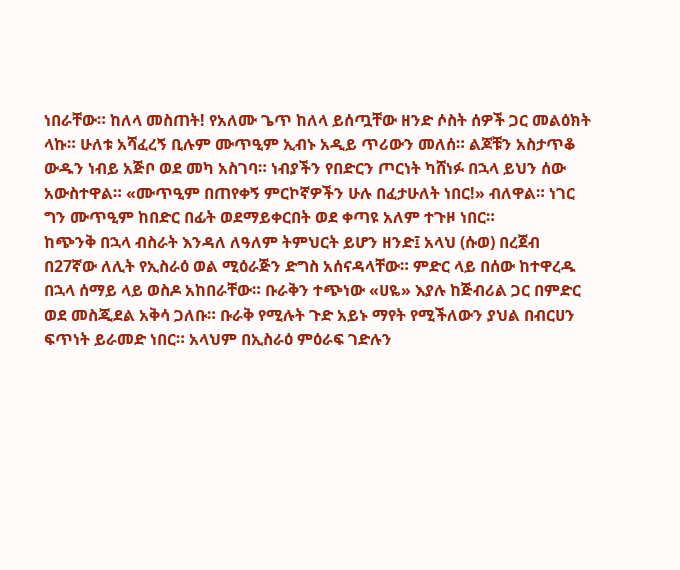ነበራቸው። ከለላ መስጠት! የአለሙ ጌጥ ከለላ ይሰጧቸው ዘንድ ሶስት ሰዎች ጋር መልዕክት ላኩ። ሁለቱ አሻፈረኝ ቢሉም ሙጥዒም ኢብኑ አዲይ ጥሪውን መለሰ። ልጆቹን አስታጥቆ ውዱን ነብይ አጅቦ ወደ መካ አስገባ። ነብያችን የበድርን ጦርነት ካሸነፉ በኋላ ይህን ሰው አውስተዋል። «ሙጥዒም በጠየቀኝ ምርኮኛዎችን ሁሉ በፈታሁለት ነበር!» ብለዋል። ነገር ግን ሙጥዒም ከበድር በፊት ወደማይቀርበት ወደ ቀጣዩ አለም ተጉዞ ነበር።
ከጭንቅ በኋላ ብስራት እንዳለ ለዓለም ትምህርት ይሆን ዘንድ፤ አላህ (ሱወ) በረጀብ በ27ኛው ለሊት የኢስራዕ ወል ሚዕራጅን ድግስ አሰናዳላቸው። ምድር ላይ በሰው ከተዋረዱ በኋላ ሰማይ ላይ ወስዶ አከበራቸው። ቡራቅን ተጭነው «ሀዬ» እያሉ ከጅብሪል ጋር በምድር ወደ መስጂደል አቅሳ ጋለቡ። ቡራቅ የሚሉት ጉድ አይኑ ማየት የሚችለውን ያህል በብርሀን ፍጥነት ይራመድ ነበር። አላህም በኢስራዕ ምዕራፍ ገድሉን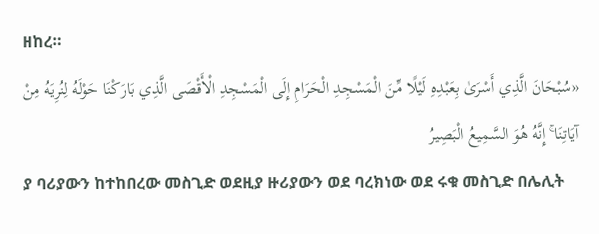ዘከረ።
«سُبْحَانَ الَّذِي أَسْرَىٰ بِعَبْدِهِ لَيْلًا مِّنَ الْمَسْجِدِ الْحَرَامِ إِلَى الْمَسْجِدِ الْأَقْصَى الَّذِي بَارَكْنَا حَوْلَهُ لِنُرِيَهُ مِنْ آيَاتِنَا ۚ إِنَّهُ هُوَ السَّمِيعُ الْبَصِيرُ
ያ ባሪያውን ከተከበረው መስጊድ ወደዚያ ዙሪያውን ወደ ባረክነው ወደ ሩቁ መስጊድ በሌሊት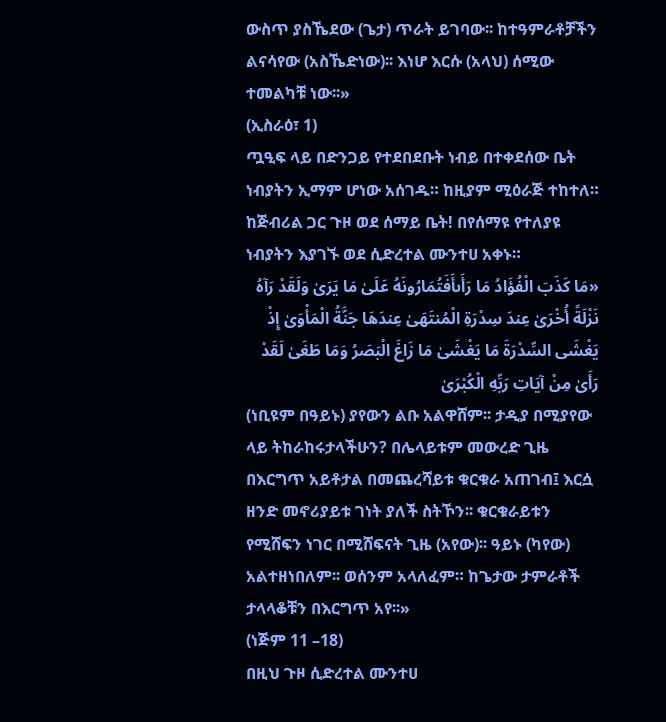ውስጥ ያስኼደው (ጌታ) ጥራት ይገባው፡፡ ከተዓምራቶቻችን ልናሳየው (አስኼድነው)፡፡ እነሆ እርሱ (አላህ) ሰሚው ተመልካቹ ነው፡፡»
(ኢስራዕ፣ 1)
ጧዒፍ ላይ በድንጋይ የተደበደቡት ነብይ በተቀደሰው ቤት ነብያትን ኢማም ሆነው አሰገዱ። ከዚያም ሚዕራጅ ተከተለ። ከጅብሪል ጋር ጉዞ ወደ ሰማይ ቤት! በየሰማዩ የተለያዩ ነብያትን እያገኙ ወደ ሲድረተል ሙንተሀ አቀኑ።
«مَا كَذَبَ الْفُؤَادُ مَا رَأَىأَفَتُمَارُونَهُ عَلَىٰ مَا يَرَىٰ وَلَقَدْ رَآهُ نَزْلَةً أُخْرَىٰ عِندَ سِدْرَةِ الْمُنتَهَىٰ عِندَهَا جَنَّةُ الْمَأْوَىٰ إِذْ يَغْشَى السِّدْرَةَ مَا يَغْشَىٰ مَا زَاغَ الْبَصَرُ وَمَا طَغَىٰ لَقَدْ رَأَىٰ مِنْ آيَاتِ رَبِّهِ الْكُبْرَىٰ
(ነቢዩም በዓይኑ) ያየውን ልቡ አልዋሸም፡፡ ታዲያ በሚያየው ላይ ትከራከሩታላችሁን? በሌላይቱም መውረድ ጊዜ በእርግጥ አይቶታል በመጨረሻይቱ ቁርቁራ አጠገብ፤ እርሷ ዘንድ መኖሪያይቱ ገነት ያለች ስትኾን፡፡ ቁርቁራይቱን የሚሸፍን ነገር በሚሸፍናት ጊዜ (አየው)፡፡ ዓይኑ (ካየው) አልተዘነበለም፡፡ ወሰንም አላለፈም። ከጌታው ታምራቶች ታላላቆቹን በእርግጥ አየ፡፡»
(ነጅም 11 –18)
በዚህ ጉዞ ሲድረተል ሙንተሀ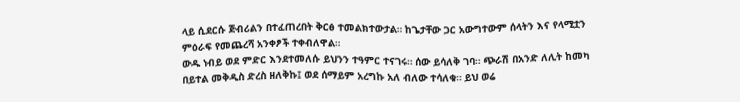ላይ ሲደርሱ ጅብሪልን በተፈጠረበት ቅርፅ ተመልክተውታል። ከጌታቸው ጋር አውግተውም ሰላትን እና የላሚቷን ምዕራፍ የመጨረሻ አንቀፆች ተቀብለዋል።
ውዱ ነብይ ወደ ምድር እንደተመለሱ ይህንን ተዓምር ተናገሩ። ሰው ይሳለቅ ገባ። ጭራሽ በአንድ ለሊት ከመካ በይተል መቅዲስ ድረስ ዘለቅኩ፤ ወደ ሰማይም አረግኩ አለ ብለው ተሳለቁ። ይህ ወሬ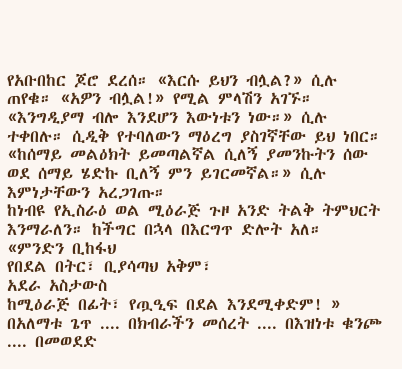የአቡበከር ጆሮ ደረሰ። «እርሱ ይህን ብሏል?» ሲሉ ጠየቁ። «አዎን ብሏል!» የሚል ምላሽን አገኙ። «እንግዲያማ ብሎ እንደሆን እውነቱን ነው።» ሲሉ ተቀበሉ። ሲዲቅ የተባለውን ማዕረግ ያስገኛቸው ይህ ነበር። «ከሰማይ መልዕክት ይመጣልኛል ሲለኝ ያመንኩትን ሰው ወደ ሰማይ ሄድኩ ቢለኝ ምን ይገርመኛል።» ሲሉ እምነታቸውን አረጋገጡ።
ከነብዩ የኢስራዕ ወል ሚዕራጅ ጉዞ አንድ ትልቅ ትምህርት እንማራለን። ከችግር በኋላ በእርግጥ ድሎት አለ።
«ምንድን ቢከፋህ
የበደል በትር፣ ቢያሳጣህ አቅም፣
አደራ አስታውስ
ከሚዕራጅ በፊት፣ የጧዒፍ በደል እንደሚቀድም! »
በአለማቱ ጌጥ .... በክብራችን መሰረት .... በእዝነቱ ቁንጮ .... በመወደድ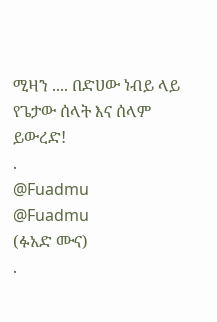ሚዛን .... በድሀው ነብይ ላይ የጌታው ሰላት እና ሰላም ይውረድ!
.
@Fuadmu
@Fuadmu
(ፉአድ ሙና)
.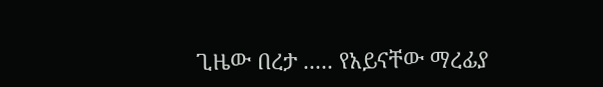ጊዜው በረታ ..... የአይናቸው ማረፊያ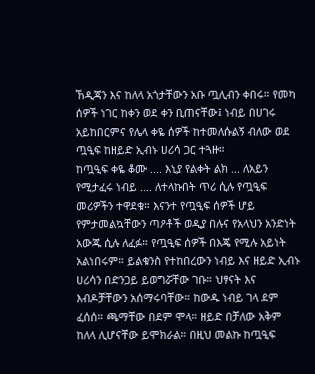ኸዲጃን እና ከለላ አጎታቸውን አቡ ጧሊብን ቀበሩ። የመካ ሰዎች ነገር ከቀን ወደ ቀን ቢጠናቸው፤ ነብይ በሀገሩ አይከበርምና የሌላ ቀዬ ሰዎች ከተመለሱልኝ ብለው ወደ ጧዒፍ ከዘይድ ኢብኑ ሀሪሳ ጋር ተጓዙ።
ከጧዒፍ ቀዬ ቆሙ .... እኒያ የልቀት ልክ ... ለአይን የሚታፈሩ ነብይ .... ለተላኩበት ጥሪ ሲሉ የጧዒፍ መሪዎችን ተዋደቁ። እናንተ የጧዒፍ ሰዎች ሆይ የምታመልኳቸውን ጣዖቶች ወዲያ በሉና የአላህን አንድነት አውጁ ሲሉ ለፈፉ። የጧዒፍ ሰዎች በእጄ የሚሉ አይነት አልነበሩም። ይልቁንስ የተከበረውን ነብይ እና ዘይድ ኢብኑ ሀሪሳን በድንጋይ ይወግሯቸው ገቡ። ህፃናት እና እብዶቻቸውን አሰማሩባቸው። ከውዱ ነብይ ገላ ደም ፈሰሰ። ጫማቸው በደም ሞላ። ዘይድ በቻለው አቅም ከለላ ሊሆናቸው ይሞክራል። በዚህ መልኩ ከጧዒፍ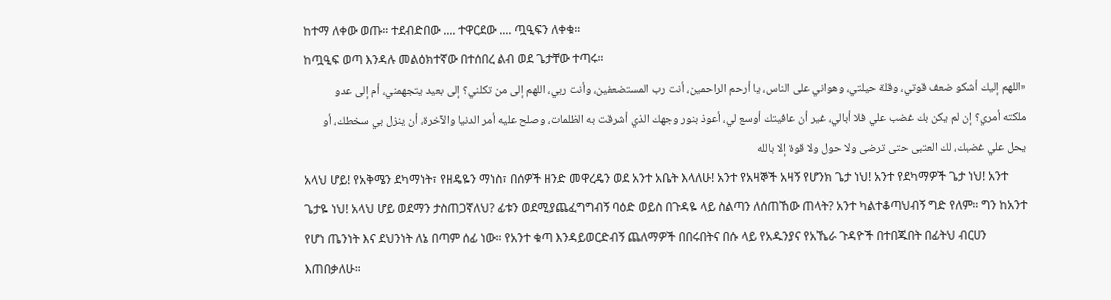ከተማ ለቀው ወጡ። ተደብድበው .... ተዋርደው .... ጧዒፍን ለቀቁ።
ከጧዒፍ ወጣ እንዳሉ መልዕክተኛው በተሰበረ ልብ ወደ ጌታቸው ተጣሩ።
«اللهم إليك أشكو ضعف قوتي، وقلة حيلتي، وهواني على الناس، يا أرحم الراحمين، أنت رب المستضعفين، وأنت ربي، اللهم إلى من تكلني؟ إلى بعيد يتجهمني، أم إلى عدو ملكته أمري؟ إن لم يكن بك غضب علي فلا أبالي، غير أن عافيتك أوسع لي، أعوذ بنور وجهك الذي أشرقت به الظلمات، وصلح عليه أمر الدنيا والآخرة، أن ينزل بي سخطك، أو يحل علي غضبك، لك العتبى حتى ترضى ولا حول ولا قوة إلا بالله
አላህ ሆይ! የአቅሜን ደካማነት፣ የዘዴዬን ማነስ፣ በሰዎች ዘንድ መዋረዴን ወደ አንተ አቤት እላለሁ! አንተ የአዛኞች አዛኝ የሆንክ ጌታ ነህ! አንተ የደካማዎች ጌታ ነህ! አንተ ጌታዬ ነህ! አላህ ሆይ ወደማን ታስጠጋኛለህ? ፊቱን ወደሚያጨፈግግብኝ ባዕድ ወይስ በጉዳዬ ላይ ስልጣን ለሰጠኸው ጠላት? አንተ ካልተቆጣህብኝ ግድ የለም። ግን ከአንተ የሆነ ጤንነት እና ደህንነት ለኔ በጣም ሰፊ ነው። የአንተ ቁጣ እንዳይወርድብኝ ጨለማዎች በበሩበትና በሱ ላይ የአዱንያና የአኼራ ጉዳዮች በተበጁበት በፊትህ ብርሀን እጠበቃለሁ።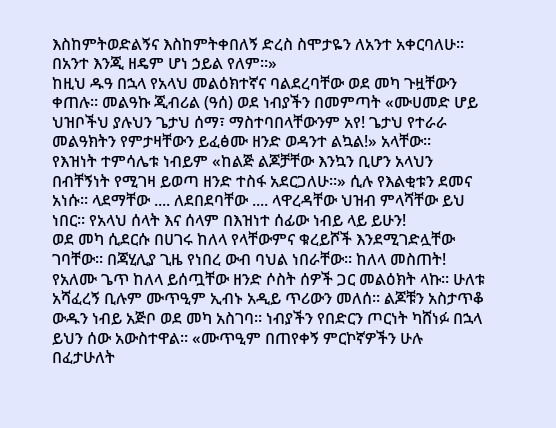እስከምትወድልኝና እስከምትቀበለኝ ድረስ ስሞታዬን ለአንተ አቀርባለሁ። በአንተ እንጂ ዘዴም ሆነ ኃይል የለም።»
ከዚህ ዱዓ በኋላ የአላህ መልዕክተኛና ባልደረባቸው ወደ መካ ጉዟቸውን ቀጠሉ። መልዓኩ ጂብሪል (ዓሰ) ወደ ነብያችን በመምጣት «ሙሀመድ ሆይ ህዝቦችህ ያሉህን ጌታህ ሰማ፣ ማስተባበላቸውንም አየ! ጌታህ የተራራ መልዓክትን የምታዛቸውን ይፈፅሙ ዘንድ ወዳንተ ልኳል!» አላቸው።
የእዝነት ተምሳሌቱ ነብይም «ከልጅ ልጆቻቸው እንኳን ቢሆን አላህን በብቸኝነት የሚገዛ ይወጣ ዘንድ ተስፋ አደርጋለሁ።» ሲሉ የእልቂቱን ደመና አነሱ። ላደማቸው .... ለደበደባቸው .... ላዋረዳቸው ህዝብ ምላሻቸው ይህ ነበር። የአላህ ሰላት እና ሰላም በእዝነተ ሰፊው ነብይ ላይ ይሁን!
ወደ መካ ሲደርሱ በሀገሩ ከለላ የላቸውምና ቁረይሾች እንደሚገድሏቸው ገባቸው። በጃሂሊያ ጊዜ የነበረ ውብ ባህል ነበራቸው። ከለላ መስጠት! የአለሙ ጌጥ ከለላ ይሰጧቸው ዘንድ ሶስት ሰዎች ጋር መልዕክት ላኩ። ሁለቱ አሻፈረኝ ቢሉም ሙጥዒም ኢብኑ አዲይ ጥሪውን መለሰ። ልጆቹን አስታጥቆ ውዱን ነብይ አጅቦ ወደ መካ አስገባ። ነብያችን የበድርን ጦርነት ካሸነፉ በኋላ ይህን ሰው አውስተዋል። «ሙጥዒም በጠየቀኝ ምርኮኛዎችን ሁሉ በፈታሁለት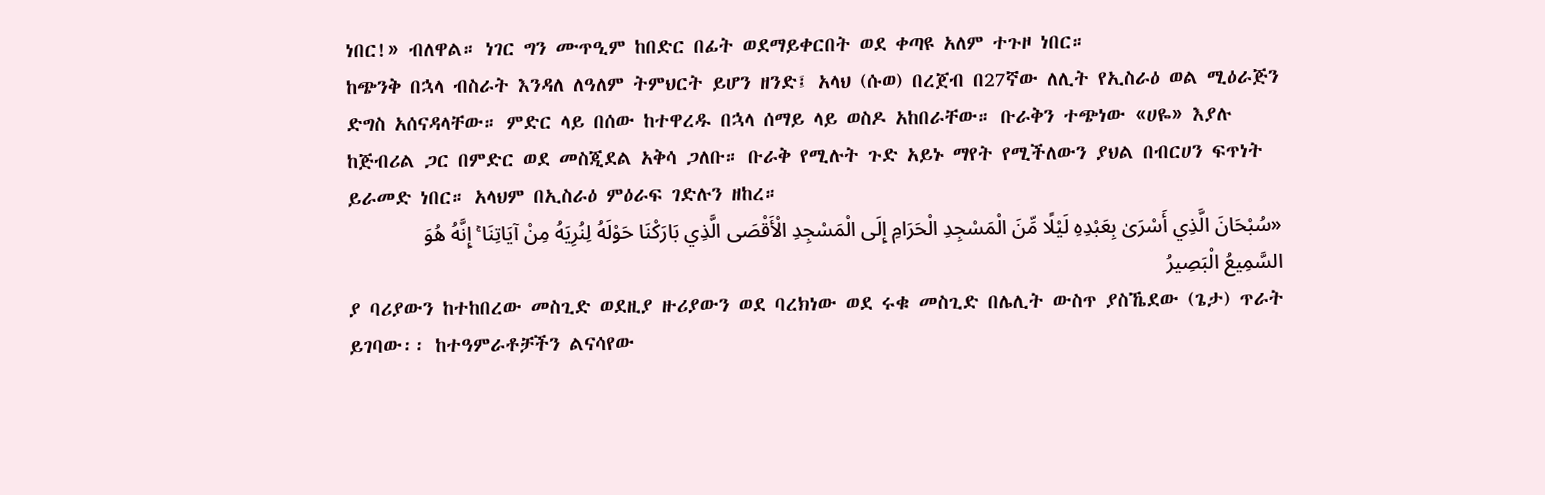ነበር!» ብለዋል። ነገር ግን ሙጥዒም ከበድር በፊት ወደማይቀርበት ወደ ቀጣዩ አለም ተጉዞ ነበር።
ከጭንቅ በኋላ ብስራት እንዳለ ለዓለም ትምህርት ይሆን ዘንድ፤ አላህ (ሱወ) በረጀብ በ27ኛው ለሊት የኢስራዕ ወል ሚዕራጅን ድግስ አሰናዳላቸው። ምድር ላይ በሰው ከተዋረዱ በኋላ ሰማይ ላይ ወስዶ አከበራቸው። ቡራቅን ተጭነው «ሀዬ» እያሉ ከጅብሪል ጋር በምድር ወደ መስጂደል አቅሳ ጋለቡ። ቡራቅ የሚሉት ጉድ አይኑ ማየት የሚችለውን ያህል በብርሀን ፍጥነት ይራመድ ነበር። አላህም በኢስራዕ ምዕራፍ ገድሉን ዘከረ።
«سُبْحَانَ الَّذِي أَسْرَىٰ بِعَبْدِهِ لَيْلًا مِّنَ الْمَسْجِدِ الْحَرَامِ إِلَى الْمَسْجِدِ الْأَقْصَى الَّذِي بَارَكْنَا حَوْلَهُ لِنُرِيَهُ مِنْ آيَاتِنَا ۚ إِنَّهُ هُوَ السَّمِيعُ الْبَصِيرُ
ያ ባሪያውን ከተከበረው መስጊድ ወደዚያ ዙሪያውን ወደ ባረክነው ወደ ሩቁ መስጊድ በሌሊት ውስጥ ያስኼደው (ጌታ) ጥራት ይገባው፡፡ ከተዓምራቶቻችን ልናሳየው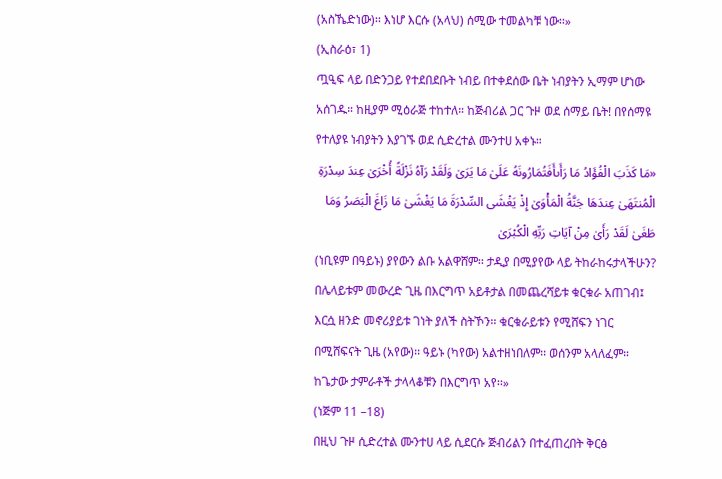(አስኼድነው)፡፡ እነሆ እርሱ (አላህ) ሰሚው ተመልካቹ ነው፡፡»
(ኢስራዕ፣ 1)
ጧዒፍ ላይ በድንጋይ የተደበደቡት ነብይ በተቀደሰው ቤት ነብያትን ኢማም ሆነው አሰገዱ። ከዚያም ሚዕራጅ ተከተለ። ከጅብሪል ጋር ጉዞ ወደ ሰማይ ቤት! በየሰማዩ የተለያዩ ነብያትን እያገኙ ወደ ሲድረተል ሙንተሀ አቀኑ።
«مَا كَذَبَ الْفُؤَادُ مَا رَأَىأَفَتُمَارُونَهُ عَلَىٰ مَا يَرَىٰ وَلَقَدْ رَآهُ نَزْلَةً أُخْرَىٰ عِندَ سِدْرَةِ الْمُنتَهَىٰ عِندَهَا جَنَّةُ الْمَأْوَىٰ إِذْ يَغْشَى السِّدْرَةَ مَا يَغْشَىٰ مَا زَاغَ الْبَصَرُ وَمَا طَغَىٰ لَقَدْ رَأَىٰ مِنْ آيَاتِ رَبِّهِ الْكُبْرَىٰ
(ነቢዩም በዓይኑ) ያየውን ልቡ አልዋሸም፡፡ ታዲያ በሚያየው ላይ ትከራከሩታላችሁን? በሌላይቱም መውረድ ጊዜ በእርግጥ አይቶታል በመጨረሻይቱ ቁርቁራ አጠገብ፤ እርሷ ዘንድ መኖሪያይቱ ገነት ያለች ስትኾን፡፡ ቁርቁራይቱን የሚሸፍን ነገር በሚሸፍናት ጊዜ (አየው)፡፡ ዓይኑ (ካየው) አልተዘነበለም፡፡ ወሰንም አላለፈም። ከጌታው ታምራቶች ታላላቆቹን በእርግጥ አየ፡፡»
(ነጅም 11 –18)
በዚህ ጉዞ ሲድረተል ሙንተሀ ላይ ሲደርሱ ጅብሪልን በተፈጠረበት ቅርፅ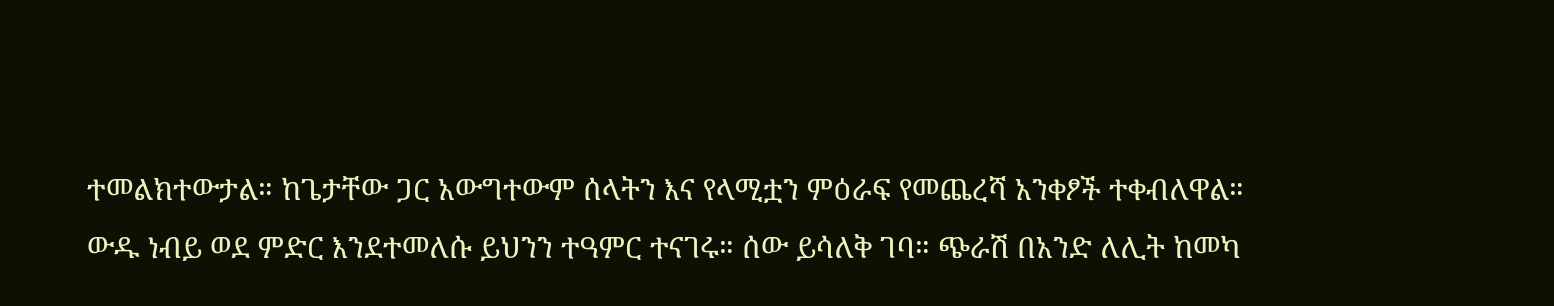ተመልክተውታል። ከጌታቸው ጋር አውግተውም ሰላትን እና የላሚቷን ምዕራፍ የመጨረሻ አንቀፆች ተቀብለዋል።
ውዱ ነብይ ወደ ምድር እንደተመለሱ ይህንን ተዓምር ተናገሩ። ሰው ይሳለቅ ገባ። ጭራሽ በአንድ ለሊት ከመካ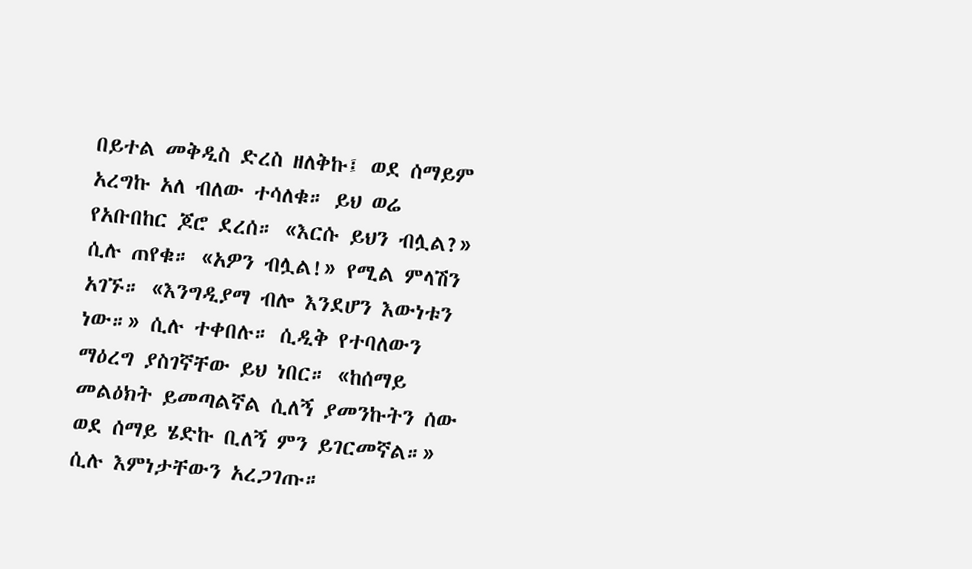በይተል መቅዲስ ድረስ ዘለቅኩ፤ ወደ ሰማይም አረግኩ አለ ብለው ተሳለቁ። ይህ ወሬ የአቡበከር ጆሮ ደረሰ። «እርሱ ይህን ብሏል?» ሲሉ ጠየቁ። «አዎን ብሏል!» የሚል ምላሽን አገኙ። «እንግዲያማ ብሎ እንደሆን እውነቱን ነው።» ሲሉ ተቀበሉ። ሲዲቅ የተባለውን ማዕረግ ያስገኛቸው ይህ ነበር። «ከሰማይ መልዕክት ይመጣልኛል ሲለኝ ያመንኩትን ሰው ወደ ሰማይ ሄድኩ ቢለኝ ምን ይገርመኛል።» ሲሉ እምነታቸውን አረጋገጡ።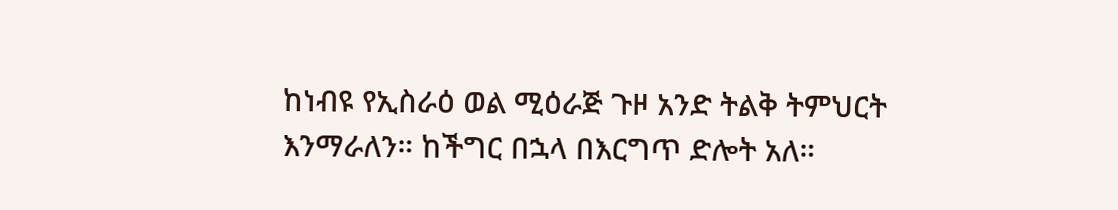ከነብዩ የኢስራዕ ወል ሚዕራጅ ጉዞ አንድ ትልቅ ትምህርት እንማራለን። ከችግር በኋላ በእርግጥ ድሎት አለ።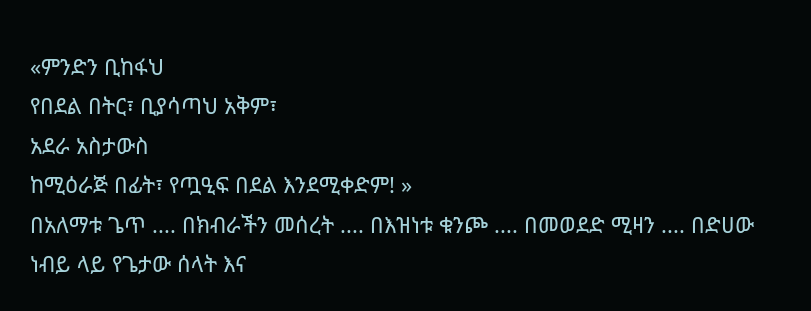«ምንድን ቢከፋህ
የበደል በትር፣ ቢያሳጣህ አቅም፣
አደራ አስታውስ
ከሚዕራጅ በፊት፣ የጧዒፍ በደል እንደሚቀድም! »
በአለማቱ ጌጥ .... በክብራችን መሰረት .... በእዝነቱ ቁንጮ .... በመወደድ ሚዛን .... በድሀው ነብይ ላይ የጌታው ሰላት እና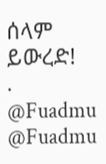ሰላም ይውረድ!
.
@Fuadmu
@Fuadmu